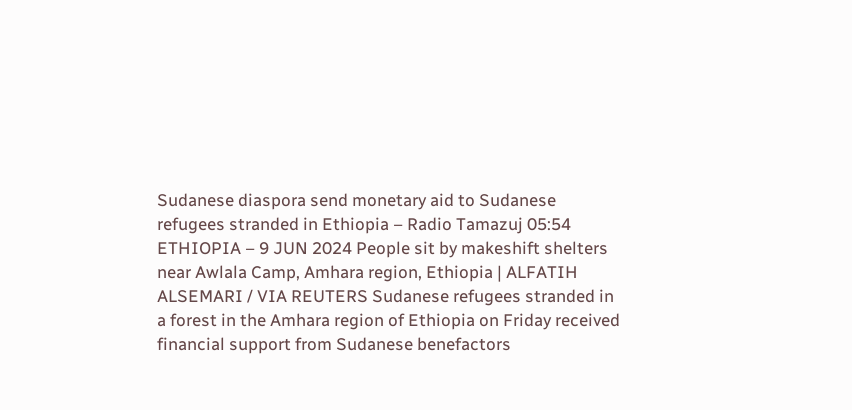Sudanese diaspora send monetary aid to Sudanese refugees stranded in Ethiopia – Radio Tamazuj 05:54
ETHIOPIA – 9 JUN 2024 People sit by makeshift shelters near Awlala Camp, Amhara region, Ethiopia | ALFATIH ALSEMARI / VIA REUTERS Sudanese refugees stranded in a forest in the Amhara region of Ethiopia on Friday received financial support from Sudanese benefactors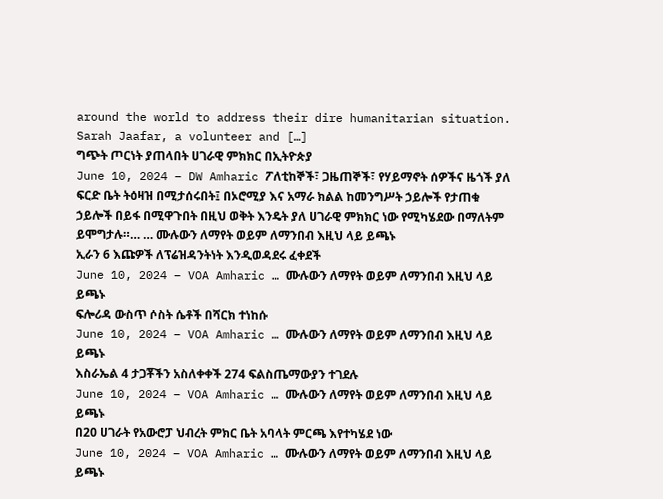around the world to address their dire humanitarian situation. Sarah Jaafar, a volunteer and […]
ግጭት ጦርነት ያጠላበት ሀገራዊ ምክክር በኢትዮጵያ
June 10, 2024 – DW Amharic ፖለቲከኞች፣ ጋዜጠኞች፣ የሃይማኖት ሰዎችና ዜጎች ያለ ፍርድ ቤት ትዕዛዝ በሚታሰሩበት፤ በኦሮሚያ እና አማራ ክልል ከመንግሥት ኃይሎች የታጠቁ ኃይሎች በይፋ በሚዋጉበት በዚህ ወቅት እንዴት ያለ ሀገራዊ ምክክር ነው የሚካሄደው በማለትም ይሞግታሉ።… … ሙሉውን ለማየት ወይም ለማንበብ እዚህ ላይ ይጫኑ
ኢራን 6 እጩዎች ለፕሬዝዳንትነት እንዲወዳደሩ ፈቀደች
June 10, 2024 – VOA Amharic … ሙሉውን ለማየት ወይም ለማንበብ እዚህ ላይ ይጫኑ
ፍሎሪዳ ውስጥ ሶስት ሴቶች በሻርክ ተነከሱ
June 10, 2024 – VOA Amharic … ሙሉውን ለማየት ወይም ለማንበብ እዚህ ላይ ይጫኑ
እስራኤል 4 ታጋቾችን አስለቀቀች 274 ፍልስጤማውያን ተገደሉ
June 10, 2024 – VOA Amharic … ሙሉውን ለማየት ወይም ለማንበብ እዚህ ላይ ይጫኑ
በ20 ሀገራት የአውሮፓ ህብረት ምክር ቤት አባላት ምርጫ እየተካሄደ ነው
June 10, 2024 – VOA Amharic … ሙሉውን ለማየት ወይም ለማንበብ እዚህ ላይ ይጫኑ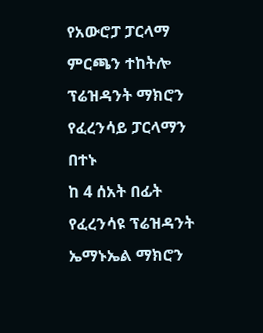የአውሮፓ ፓርላማ ምርጫን ተከትሎ ፕሬዝዳንት ማክሮን የፈረንሳይ ፓርላማን በተኑ
ከ 4 ሰአት በፊት የፈረንሳዩ ፕሬዝዳንት ኤማኑኤል ማክሮን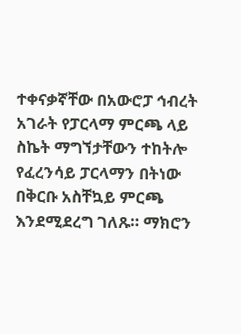ተቀናቃኛቸው በአውሮፓ ኅብረት አገራት የፓርላማ ምርጫ ላይ ስኬት ማግኘታቸውን ተከትሎ የፈረንሳይ ፓርላማን በትነው በቅርቡ አስቸኳይ ምርጫ እንደሚደረግ ገለጹ። ማክሮን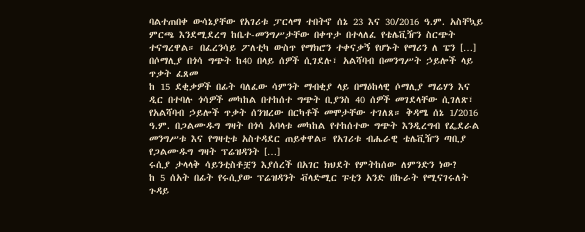ባልተጠበቀ ውሳኔያቸው የአገሪቱ ፓርላማ ተበትኖ ሰኔ 23 እና 30/2016 ዓ.ም. አስቸኳይ ምርጫ እንደሚደረግ ከቤተ-መንግሥታቸው በቀጥታ በተላለፈ የቴሌቪዥን ስርጭት ተናግረዋል። በፈረንሳይ ፖለቲካ ውስጥ የማክሮን ተቀናቃኝ የሆኑት የማሪን ለ ፔን […]
በሶማሊያ በጎሳ ግጭት ከ40 በላይ ሰዎች ሲገደሉ፣ አልሻባብ በመንግሥት ኃይሎች ላይ ጥቃት ፈጸመ
ከ 15 ደቂቃዎች በፊት ባለፈው ሳምንት ማብቂያ ላይ በማዕከላዊ ሶማሊያ ማሬሃን እና ዲር በተባሉ ጎሳዎች መካከል በተከሰተ ግጭት ቢያንስ 40 ሰዎች መገደላቸው ሲገለጽ፣ የአልሻባብ ኃይሎች ጥቃት ሰንዝረው በርካቶች መሞታቸው ተገለጸ። ቅዳሜ ሰኔ 1/2016 ዓ.ም. በጋልሙዱግ ግዛት በጎሳ አባላቱ መካከል የተከሰተው ግጭት እንዲረግብ የፌደራል መንግሥቱ እና የግዛቲቱ አስተዳደር ጠይቀዋል። የአገሪቱ ብሔራዊ ቴሌቪዥን ጣቢያ የጋልሙዱግ ግዛት ፕሬዝዳንት […]
ሩሲያ ታላላቅ ሳይንቲስቶቿን እያሰረች በአገር ክህደት የምትከሰው ለምንድን ነው?
ከ 5 ሰአት በፊት የሩሲያው ፕሬዝዳንት ቭላድሚር ፑቲን አንድ በኩራት የሚናገሩለት ጉዳይ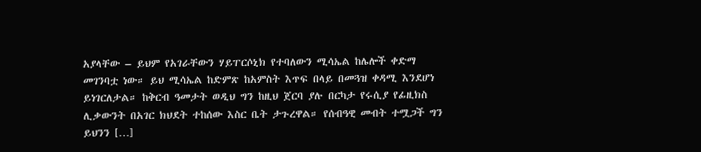አያላቸው – ይህም የአገራቸውን ሃይፐርሶኒክ የተባለውን ሚሳኤል ከሌሎች ቀድማ መገንባቷ ነው። ይህ ሚሳኤል ከድምጽ ከአምስት እጥፍ በላይ በመጓዝ ቀዳሚ እንደሆነ ይነገርለታል። ከቅርብ ዓመታት ወዲህ ግን ከዚህ ጀርባ ያሉ በርካታ የሩሲያ የፊዚክስ ሊቃውንት በአገር ክህደት ተከሰው እስር ቤት ታጉረዋል። የሰብዓዊ መብት ተሟጋች ግን ይህንን […]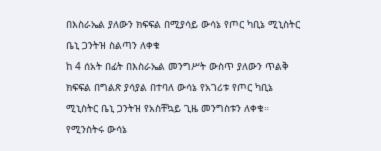በእስራኤል ያለውን ክፍፍል በሚያሳይ ውሳኔ የጦር ካቢኔ ሚኒስትር ቤኒ ጋንትዝ ስልጣን ለቀቁ
ከ 4 ሰአት በፊት በእስራኤል መንግሥት ውስጥ ያለውን ጥልቅ ክፍፍል በግልጽ ያሳያል በተባለ ውሳኔ የአገሪቱ የጦር ካቢኔ ሚኒስትር ቤኒ ጋንትዝ የአስቸኳይ ጊዜ መንግስቱን ለቀቁ። የሚንስትሩ ውሳኔ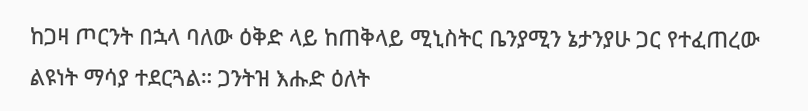ከጋዛ ጦርንት በኋላ ባለው ዕቅድ ላይ ከጠቅላይ ሚኒስትር ቤንያሚን ኔታንያሁ ጋር የተፈጠረው ልዩነት ማሳያ ተደርጓል። ጋንትዝ እሑድ ዕለት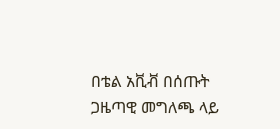በቴል አቪቭ በሰጡት ጋዜጣዊ መግለጫ ላይ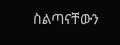ስልጣናቸውን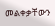መልቀቃቸውን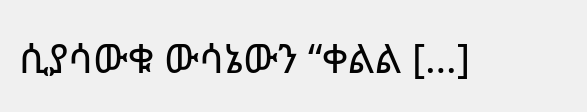ሲያሳውቁ ውሳኔውን “ቀልል […]